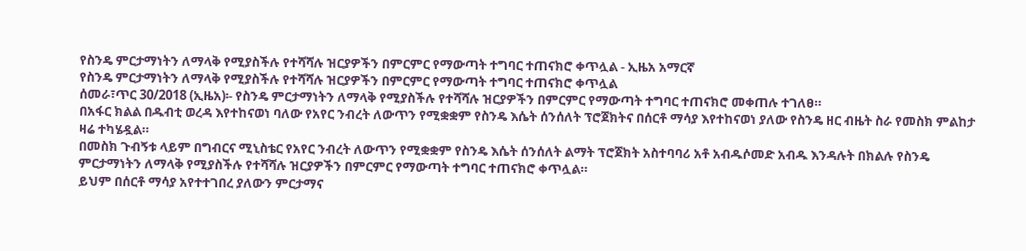የስንዴ ምርታማነትን ለማላቅ የሚያስችሉ የተሻሻሉ ዝርያዎችን በምርምር የማውጣት ተግባር ተጠናክሮ ቀጥሏል - ኢዜአ አማርኛ
የስንዴ ምርታማነትን ለማላቅ የሚያስችሉ የተሻሻሉ ዝርያዎችን በምርምር የማውጣት ተግባር ተጠናክሮ ቀጥሏል
ሰመራ፣ጥር 30/2018 (ኢዜአ)፡- የስንዴ ምርታማነትን ለማላቅ የሚያስችሉ የተሻሻሉ ዝርያዎችን በምርምር የማውጣት ተግባር ተጠናክሮ መቀጠሉ ተገለፀ።
በአፋር ክልል በዱብቲ ወረዳ እየተከናወነ ባለው የአየር ንብረት ለውጥን የሚቋቋም የስንዴ እሴት ሰንሰለት ፕሮጀክትና በሰርቶ ማሳያ እየተከናወነ ያለው የስንዴ ዘር ብዜት ስራ የመስክ ምልከታ ዛሬ ተካሄዷል።
በመስክ ጉብኝቱ ላይም በግብርና ሚኒስቴር የአየር ንብረት ለውጥን የሚቋቋም የስንዴ እሴት ሰንሰለት ልማት ፕሮጀክት አስተባባሪ አቶ አብዱሶመድ አብዱ እንዳሉት በክልሉ የስንዴ ምርታማነትን ለማላቅ የሚያስችሉ የተሻሻሉ ዝርያዎችን በምርምር የማውጣት ተግባር ተጠናክሮ ቀጥሏል።
ይህም በሰርቶ ማሳያ አየተተገበረ ያለውን ምርታማና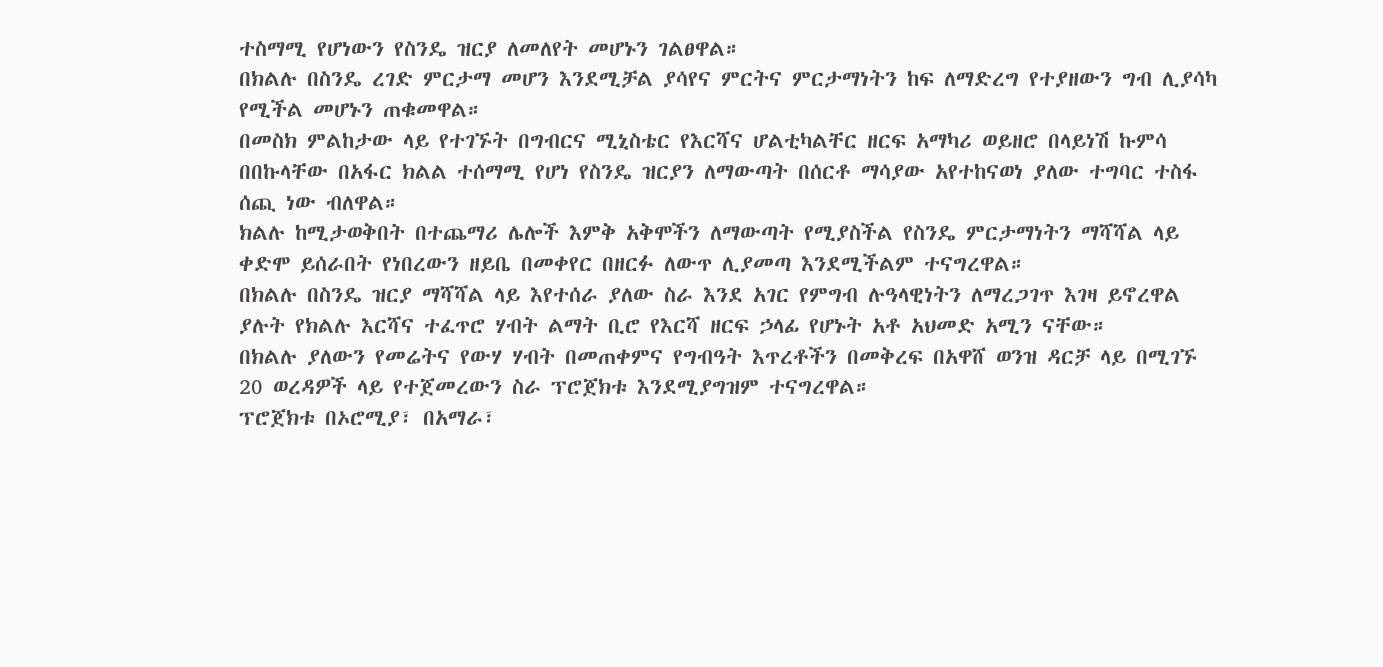ተስማሚ የሆነውን የስንዴ ዝርያ ለመለየት መሆኑን ገልፀዋል።
በክልሉ በስንዴ ረገድ ምርታማ መሆን እንደሚቻል ያሳየና ምርትና ምርታማነትን ከፍ ለማድረግ የተያዘውን ግብ ሊያሳካ የሚችል መሆኑን ጠቁመዋል።
በመስክ ምልከታው ላይ የተገኙት በግብርና ሚኒስቴር የእርሻና ሆልቲካልቸር ዘርፍ አማካሪ ወይዘሮ በላይነሽ ኩምሳ በበኩላቸው በአፋር ክልል ተሰማሚ የሆነ የስንዴ ዝርያን ለማውጣት በሰርቶ ማሳያው አየተከናወነ ያለው ተግባር ተስፋ ሰጪ ነው ብለዋል።
ክልሉ ከሚታወቅበት በተጨማሪ ሌሎች እምቅ አቅሞችን ለማውጣት የሚያስችል የስንዴ ምርታማነትን ማሻሻል ላይ ቀድሞ ይሰራበት የነበረውን ዘይቤ በመቀየር በዘርፉ ለውጥ ሊያመጣ እንደሚችልም ተናግረዋል።
በክልሉ በስንዴ ዝርያ ማሻሻል ላይ እየተሰራ ያለው ስራ እንደ አገር የምግብ ሉዓላዊነትን ለማረጋገጥ እገዛ ይኖረዋል ያሉት የክልሉ እርሻና ተፈጥሮ ሃብት ልማት ቢሮ የእርሻ ዘርፍ ኃላፊ የሆኑት አቶ አህመድ አሚን ናቸው።
በክልሉ ያለውን የመሬትና የውሃ ሃብት በመጠቀምና የግብዓት እጥረቶችን በመቅረፍ በአዋሸ ወንዝ ዳርቻ ላይ በሚገኙ 20 ወረዳዎች ላይ የተጀመረውን ስራ ፕሮጀክቱ እንደሚያግዝም ተናግረዋል።
ፕሮጀክቱ በኦሮሚያ፣ በአማራ፣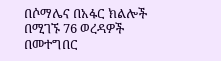በሶማሌና በአፋር ክልሎች በሚገኙ 76 ወረዳዎች በመተግበር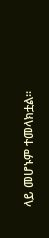ላይ መሆኑም ተመላክቷል።